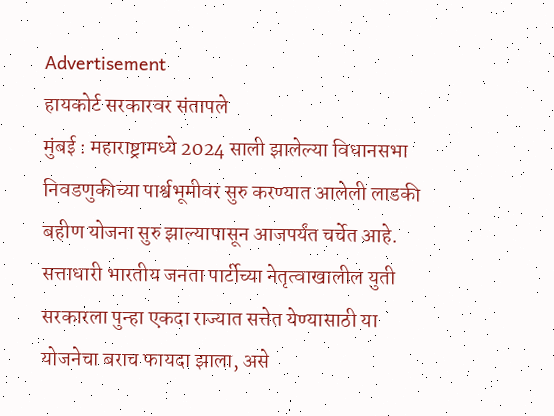Advertisement
हायकोर्ट सरकारवर संतापले
मुंबई : महाराष्ट्रामध्ये 2024 साली झालेल्या विधानसभा निवडणुकीच्या पार्श्वभूमीवर सुरु करण्यात आलेली लाडकी बहीण योजना सुरु झाल्यापासून आजपर्यंत चर्चेत आहे. सत्ताधारी भारतीय जनता पार्टीच्या नेतृत्वाखालील युती सरकारला पुन्हा एकदा राज्यात सत्तेत येण्यासाठी या योजनेचा बराच फायदा झाला, असे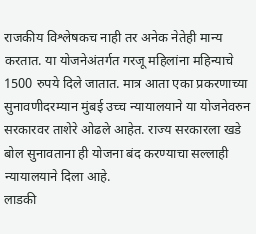राजकीय विश्लेषकच नाही तर अनेक नेतेही मान्य करतात. या योजनेअंतर्गत गरजू महिलांना महिन्याचे 1500 रुपये दिले जातात. मात्र आता एका प्रकरणाच्या सुनावणीदरम्यान मुंबई उच्च न्यायालयाने या योजनेवरुन सरकारवर ताशेरे ओढले आहेत. राज्य सरकारला खडे बोल सुनावताना ही योजना बंद करण्याचा सल्लाही न्यायालयाने दिला आहे.
लाडकी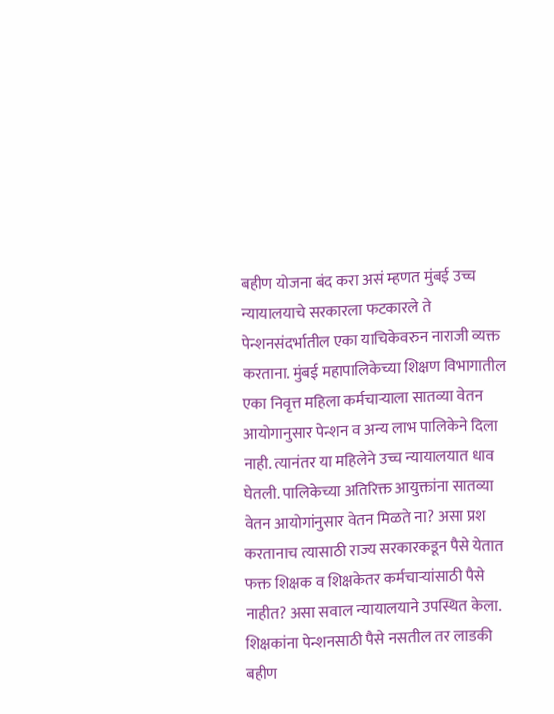बहीण योजना बंद करा असं म्हणत मुंबई उच्च न्यायालयाचे सरकारला फटकारले ते पेन्शनसंदर्भातील एका याचिकेवरुन नाराजी व्यक्त करताना. मुंबई महापालिकेच्या शिक्षण विभागातील एका निवृत्त महिला कर्मचाऱ्याला सातव्या वेतन आयोगानुसार पेन्शन व अन्य लाभ पालिकेने दिला नाही. त्यानंतर या महिलेने उच्च न्यायालयात धाव घेतली. पालिकेच्या अतिरिक्त आयुक्तांना सातव्या वेतन आयोगांनुसार वेतन मिळते ना? असा प्रश करतानाच त्यासाठी राज्य सरकारकडून पैसे येतात फक्त शिक्षक व शिक्षकेतर कर्मचाऱ्यांसाठी पैसे नाहीत? असा सवाल न्यायालयाने उपस्थित केला. शिक्षकांना पेन्शनसाठी पैसे नसतील तर लाडकी बहीण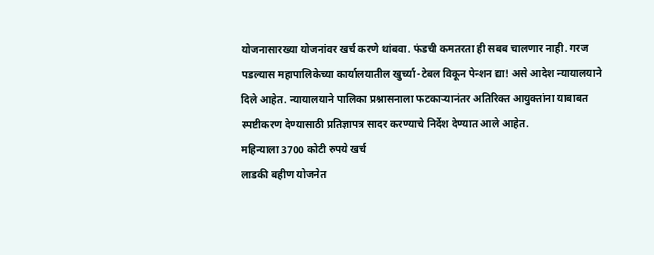योजनासारख्या योजनांवर खर्च करणे थांबवा. फंडची कमतरता ही सबब चालणार नाही. गरज पडल्यास महापालिकेच्या कार्यालयातील खुर्च्या-टेबल विकून पेन्शन द्या! असे आदेश न्यायालयाने दिले आहेत. न्यायालयाने पालिका प्रश्नासनाला फटकाऱ्यानंतर अतिरिक्त आयुक्तांना याबाबत स्पष्टीकरण देण्यासाठी प्रतिज्ञापत्र सादर करण्याचे निर्देश देण्यात आले आहेत.
महिन्याला 3700 कोटी रुपये खर्च
लाडकी बहीण योजनेत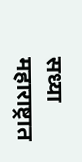सध्या महाराष्ट्रात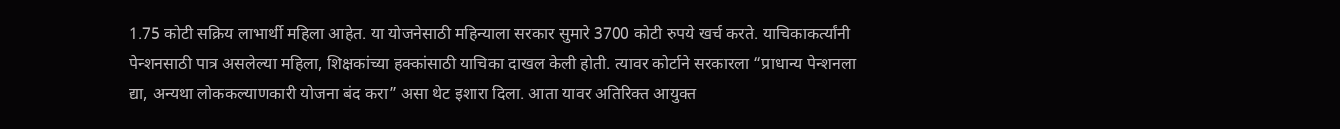1.75 कोटी सक्रिय लाभार्थी महिला आहेत. या योजनेसाठी महिन्याला सरकार सुमारे 3700 कोटी रुपये खर्च करते. याचिकाकर्त्यांनी पेन्शनसाठी पात्र असलेल्या महिला, शिक्षकांच्या हक्कांसाठी याचिका दाखल केली होती. त्यावर कोर्टाने सरकारला “प्राधान्य पेन्शनला द्या, अन्यथा लोककल्याणकारी योजना बंद करा” असा थेट इशारा दिला. आता यावर अतिरिक्त आयुक्त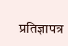प्रतिज्ञापत्र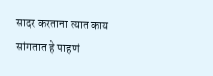सादर करताना त्यात काय सांगतात हे पाहणं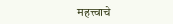महत्त्वाचे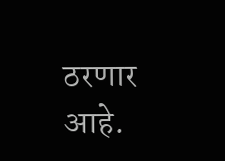ठरणार आहे.